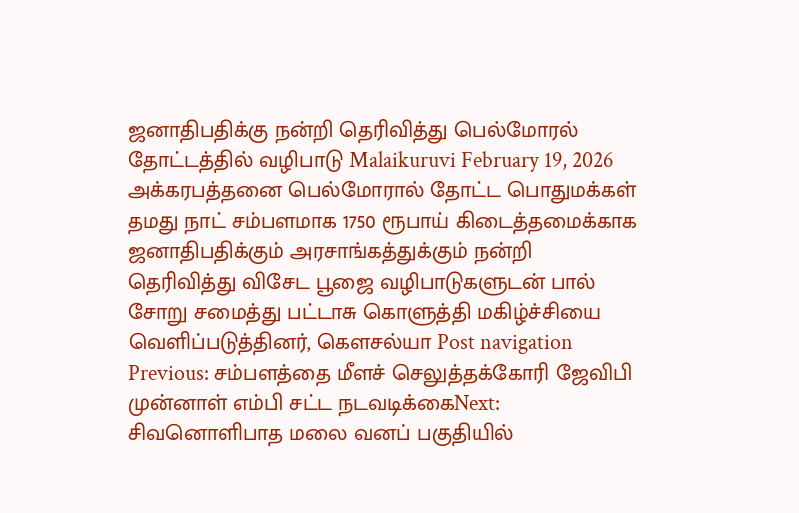ஜனாதிபதிக்கு நன்றி தெரிவித்து பெல்மோரல் தோட்டத்தில் வழிபாடு Malaikuruvi February 19, 2026 அக்கரபத்தனை பெல்மோரால் தோட்ட பொதுமக்கள் தமது நாட் சம்பளமாக 1750 ரூபாய் கிடைத்தமைக்காக ஜனாதிபதிக்கும் அரசாங்கத்துக்கும் நன்றி தெரிவித்து விசேட பூஜை வழிபாடுகளுடன் பால் சோறு சமைத்து பட்டாசு கொளுத்தி மகிழ்ச்சியை வெளிப்படுத்தினர், கௌசல்யா Post navigation Previous: சம்பளத்தை மீளச் செலுத்தக்கோரி ஜேவிபி முன்னாள் எம்பி சட்ட நடவடிக்கைNext: சிவனொளிபாத மலை வனப் பகுதியில்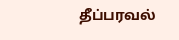தீப்பரவல்